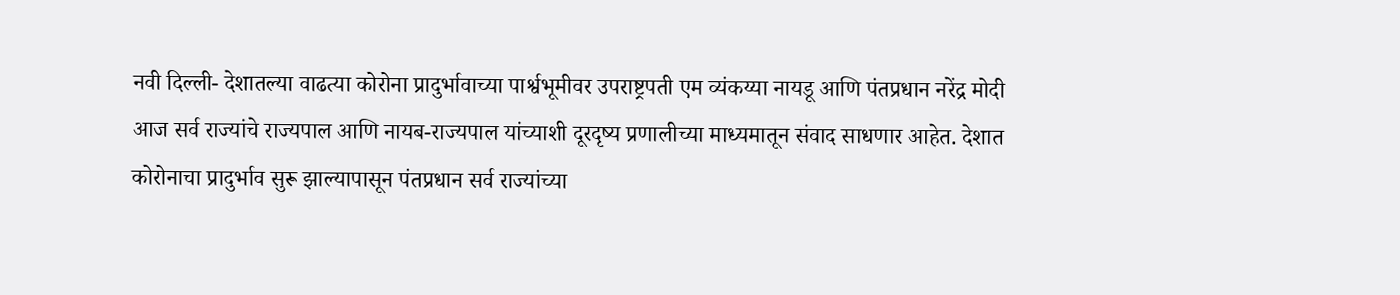नवी दिल्ली- देशातल्या वाढत्या कोरोना प्रादुर्भावाच्या पार्श्वभूमीवर उपराष्ट्रपती एम व्यंकय्या नायडू आणि पंतप्रधान नरेंद्र मोदी आज सर्व राज्यांचे राज्यपाल आणि नायब-राज्यपाल यांच्याशी दूरदृष्य प्रणालीच्या माध्यमातून संवाद साधणार आहेत. देशात कोरोनाचा प्रादुर्भाव सुरू झाल्यापासून पंतप्रधान सर्व राज्यांच्या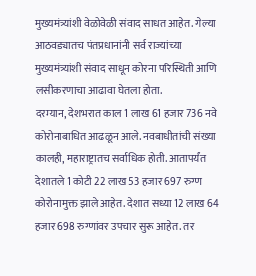मुख्यमंत्र्यांशी वेळोवेळी संवाद साधत आहेत. गेल्या आठवड्यातच पंतप्रधानांनी सर्व राज्यांच्या मुख्यमंत्र्यांशी संवाद साधून कोरना परिस्थिती आणि लसीकरणाचा आढावा घेतला होता.
दरम्यान, देशभरात काल 1 लाख 61 हजार 736 नवे कोरोनाबाधित आढळून आले. नवबाधीतांची संख्या कालही, महाराष्ट्रातच सर्वाधिक होती. आतापर्यंत देशातले 1 कोटी 22 लाख 53 हजार 697 रुग्ण कोरोनामुक्त झाले आहेत. देशात सध्या 12 लाख 64 हजार 698 रुग्णांवर उपचार सुरू आहेत. तर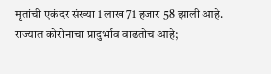मृतांची एकंदर संख्या 1 लाख 71 हजार 58 झाली आहे.
राज्यात कोरोनाचा प्रादुर्भाव वाढतोच आहे;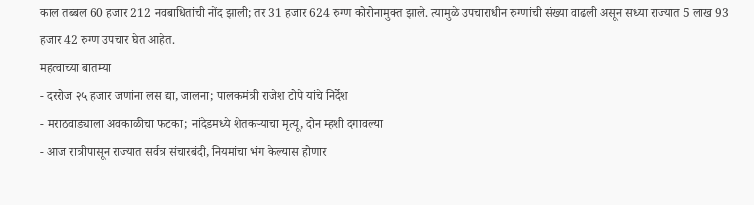काल तब्बल 60 हजार 212 नवबाधितांची नोंद झाली; तर 31 हजार 624 रुग्ण कोरोनामुक्त झाले. त्यामुळे उपचाराधीन रुग्णांची संख्या वाढली असून सध्या राज्यात 5 लाख 93 हजार 42 रुग्ण उपचार घेत आहेत.
महत्वाच्या बातम्या
- दररोज २५ हजार जणांना लस द्या, जालना; पालकमंत्री राजेश टोपे यांचे निर्देश
- मराठवाड्याला अवकाळीचा फटका; नांदेडमध्ये शेतकऱ्याचा मृत्यू, दोन म्हशी दगावल्या
- आज रात्रीपासून राज्यात सर्वत्र संचारबंदी, नियमांचा भंग केल्यास होणार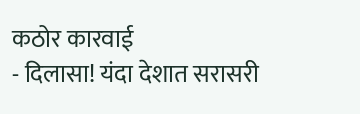कठोर कारवाई
- दिलासा! यंदा देशात सरासरी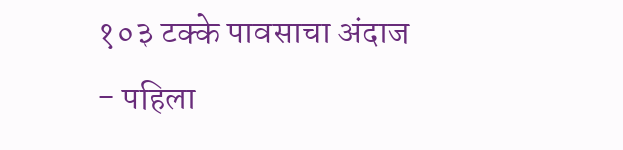१०३ टक्के पावसाचा अंदाज
- पहिला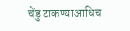चेंडु टाकण्याआधिच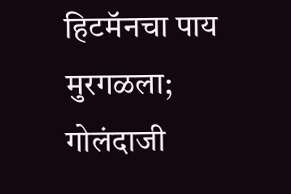हिटमॅनचा पाय मुरगळला; गोलंदाजी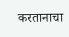करतानाचा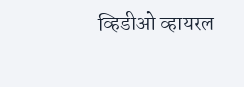व्हिडीओ व्हायरल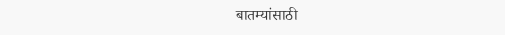बातम्यांसाठी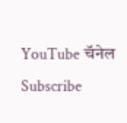YouTube चॅनेल Subscribe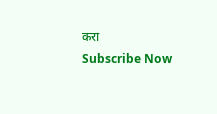करा
Subscribe Now